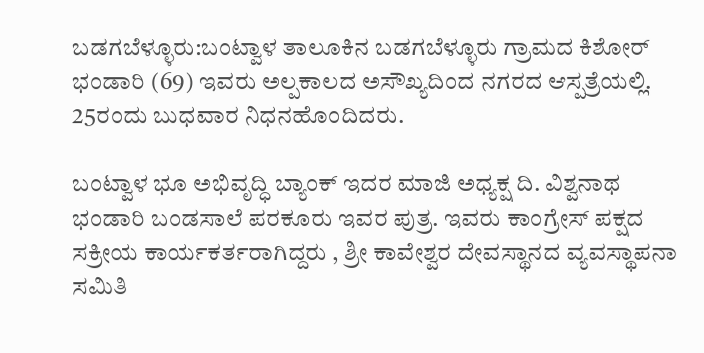ಬಡಗಬೆಳ್ಳೂರು:ಬಂಟ್ವಾಳ ತಾಲೂಕಿನ ಬಡಗಬೆಳ್ಳೂರು ಗ್ರಾಮದ ಕಿಶೋರ್ ಭಂಡಾರಿ (69) ಇವರು ಅಲ್ಪಕಾಲದ ಅಸೌಖ್ಯದಿಂದ ನಗರದ ಆಸ್ಪತ್ರೆಯಲ್ಲಿ. 25ರಂದು ಬುಧವಾರ ನಿಧನಹೊಂದಿದರು.

ಬಂಟ್ವಾಳ ಭೂ ಅಭಿವೃದ್ಧಿ ಬ್ಯಾಂಕ್ ಇದರ ಮಾಜಿ ಅಧ್ಯಕ್ಷ ದಿ. ವಿಶ್ವನಾಥ ಭಂಡಾರಿ ಬಂಡಸಾಲೆ ಪರಕೂರು ಇವರ ಪುತ್ರ. ಇವರು ಕಾಂಗ್ರೇಸ್ ಪಕ್ಷದ ಸಕ್ರೀಯ ಕಾರ್ಯಕರ್ತರಾಗಿದ್ದರು , ಶ್ರೀ ಕಾವೇಶ್ವರ ದೇವಸ್ಥಾನದ ವ್ಯವಸ್ಥಾಪನಾ ಸಮಿತಿ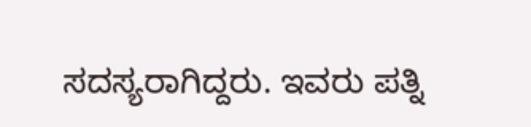ಸದಸ್ಯರಾಗಿದ್ದರು. ಇವರು ಪತ್ನಿ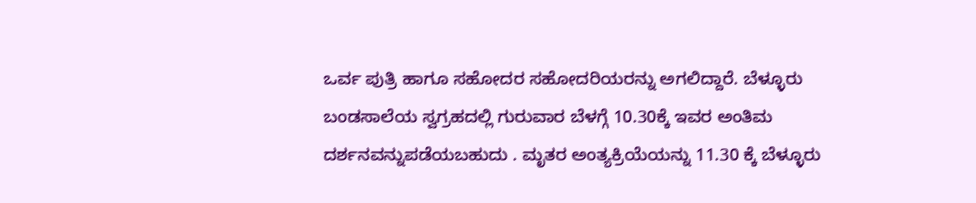ಒರ್ವ ಪುತ್ರಿ ಹಾಗೂ ಸಹೋದರ ಸಹೋದರಿಯರನ್ನು ಅಗಲಿದ್ದಾರೆ. ಬೆಳ್ಳೂರು ಬಂಡಸಾಲೆಯ ಸ್ವಗ್ರಹದಲ್ಲಿ ಗುರುವಾರ ಬೆಳಗ್ಗೆ 10.30ಕ್ಕೆ ಇವರ ಅಂತಿಮ ದರ್ಶನವನ್ನುಪಡೆಯಬಹುದು . ಮೃತರ ಅಂತ್ಯಕ್ರಿಯೆಯನ್ನು 11.30 ಕ್ಕೆ ಬೆಳ್ಳೂರು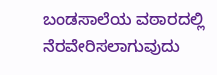ಬಂಡಸಾಲೆಯ ವಠಾರದಲ್ಲಿ ನೆರವೇರಿಸಲಾಗುವುದು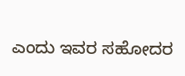ಎಂದು ಇವರ ಸಹೋದರ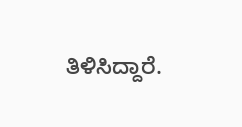ತಿಳಿಸಿದ್ದಾರೆ.